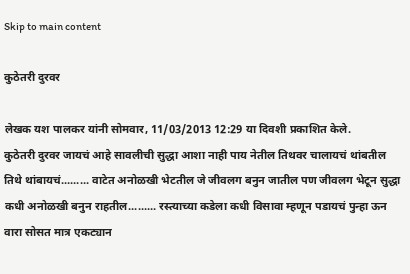Skip to main content

कुठेतरी दुरवर

लेखक यश पालकर यांनी सोमवार, 11/03/2013 12:29 या दिवशी प्रकाशित केले.
कुठेतरी दुरवर जायचं आहे सावलीची सुद्धा आशा नाही पाय नेतील तिथवर चालायचं थांबतील तिथे थांबायचं......... वाटेत अनोळखी भेटतील जे जीवलग बनुन जातील पण जीवलग भेटून सुद्धा कधी अनोळखी बनुन राहतील......... रस्त्याच्या कडेला कधी विसावा म्हणून पडायचं पुन्हा ऊन वारा सोसत मात्र एकट्यान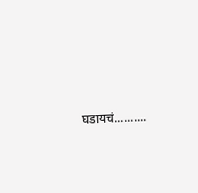घडायचं..........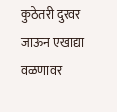कुठेतरी दुरवर जाऊन एखाद्या वळणावर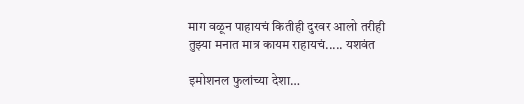माग वळून पाहायचं कितीही दुरवर आलो तरीही तुझ्या मनात मात्र कायम राहायचं..... यशवंत

इमोशनल फुलांच्या देशा…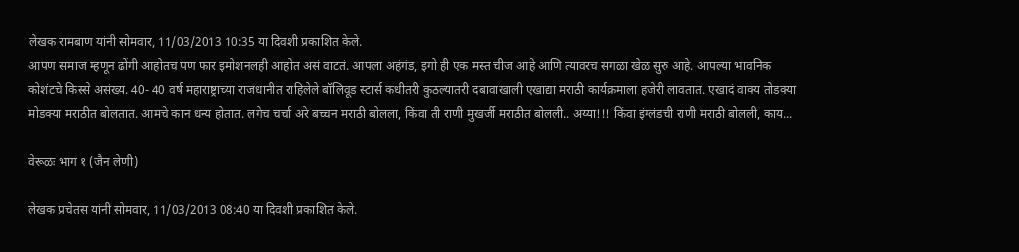लेखक रामबाण यांनी सोमवार, 11/03/2013 10:35 या दिवशी प्रकाशित केले.
आपण समाज म्हणून ढोंगी आहोतच पण फार इमोशनलही आहोत असं वाटतं. आपला अहंगंड, इगो ही एक मस्त चीज आहे आणि त्यावरच सगळा खेळ सुरु आहे. आपल्या भावनिक कोशंटचे किस्से असंख्य. 40- 40 वर्ष महाराष्ट्राच्या राजधानीत राहिलेले बॉलिवूड स्टार्स कधीतरी कुठल्यातरी दबावाखाली एखाद्या मराठी कार्यक्रमाला हजेरी लावतात. एखादं वाक्य तोडक्या मोडक्या मराठीत बोलतात. आमचे कान धन्य होतात. लगेच चर्चा अरे बच्चन मराठी बोलला, किंवा ती राणी मुखर्जी मराठीत बोलली.. अय्या!!! किंवा इंग्लंडची राणी मराठी बोलली, काय...

वेरूळः भाग १ (जैन लेणी)

लेखक प्रचेतस यांनी सोमवार, 11/03/2013 08:40 या दिवशी प्रकाशित केले.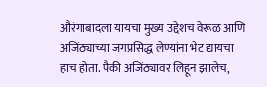औरंगाबादला यायचा मुख्य उद्देशच वेरूळ आणि अजिंठ्याच्या जगप्रसिद्ध लेण्यांना भेट द्यायचा हाच होता. पैकी अजिंठ्यावर लिहून झालेच,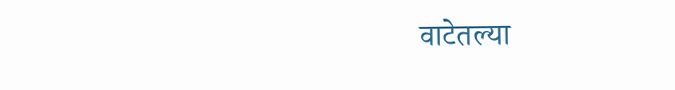वाटेतल्या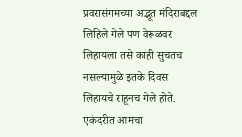प्रवरासंगमच्या अद्भूत मंदिराबद्दल लिहिले गेले पण वेरूळवर लिहायला तसे काही सुचतच नसल्यामुळे इतके दिवस लिहायचे राहूनच गेले होते. एकंदरीत आमचा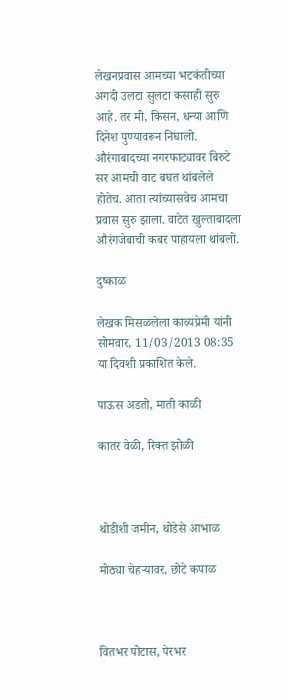लेखनप्रवास आमच्या भटकंतीच्या अगदी उलटा सुलटा कसाही सुरु आहे. तर मी, किसन, धन्या आणि दिनेश पुण्यावरून निघालो. औरंगाबादच्या नगरफाट्यावर बिरुटे सर आमची वाट बघत थांबलेले होतेच. आता त्यांच्यासवेच आमचा प्रवास सुरु झाला. वाटेत खुल्ताबादला औरंगजेबाची कबर पाहायला थांबलो.

दुष्काळ

लेखक मिसळलेला काव्यप्रेमी यांनी सोमवार, 11/03/2013 08:35 या दिवशी प्रकाशित केले.

पाऊस अडतो, माती काळी

कातर वेळी, रिक्त झोळी



थोडीशी जमीन, थोडेसे आभाळ

मोठ्या चेहर्‍यावर, छोटे कपाळ



वितभर पोटास, पेरभर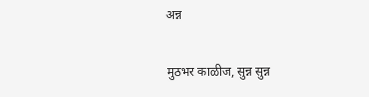अन्न

मुठभर काळीज, सुन्न सुन्न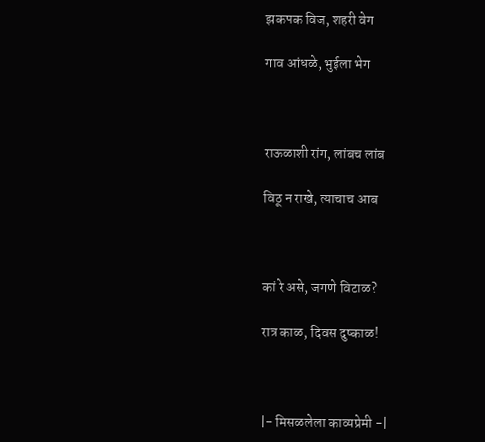झकपक विज, शहरी वेग

गाव आंधळे, भुईला भेग



राऊळाशी रांग, लांबच लांब

विठू न राखे, त्याचाच आब



कां रे असे, जगणे विटाळ?

रात्र काळ, दिवस दुष्काळ!



|- मिसळलेला काव्यप्रेमी -|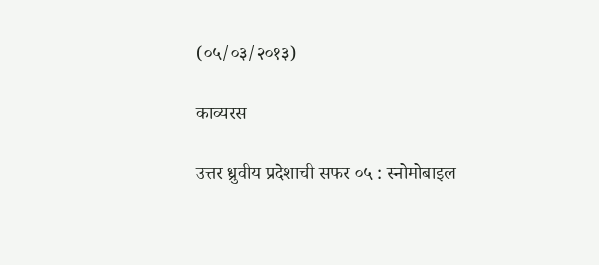(०५/०३/२०१३)

काव्यरस

उत्तर ध्रुवीय प्रदेशाची सफर ०५ : स्नोमोबाइल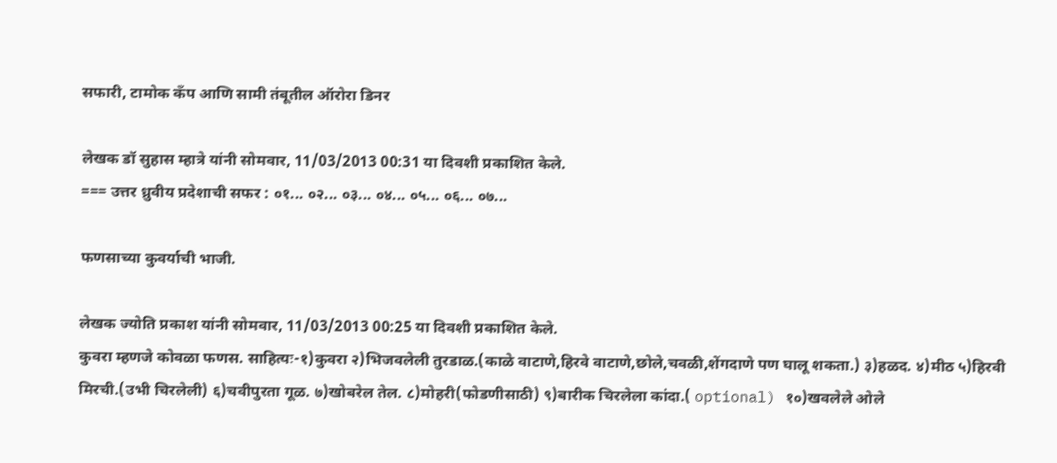सफारी, टामोक कँप आणि सामी तंबूतील ऑरोरा डिनर

लेखक डॉ सुहास म्हात्रे यांनी सोमवार, 11/03/2013 00:31 या दिवशी प्रकाशित केले.
=== उत्तर ध्रुवीय प्रदेशाची सफर : ०१... ०२... ०३... ०४... ०५... ०६... ०७...

फणसाच्या कुवर्याची भाजी.

लेखक ज्योति प्रकाश यांनी सोमवार, 11/03/2013 00:25 या दिवशी प्रकाशित केले.
कुवरा म्हणजे कोवळा फणस. साहित्यः-१)कुवरा २)भिजवलेली तुरडाळ.(काळे वाटाणे,हिरवे वाटाणे,छोले,चवळी,शेंगदाणे पण घालू शकता.) ३)हळद. ४)मीठ ५)हिरवी मिरची.(उभी चिरलेली) ६)चवीपुरता गूळ. ७)खोबरेल तेल. ८)मोहरी(फोडणीसाठी) ९)बारीक चिरलेला कांदा.( optional) १०)खवलेले ओले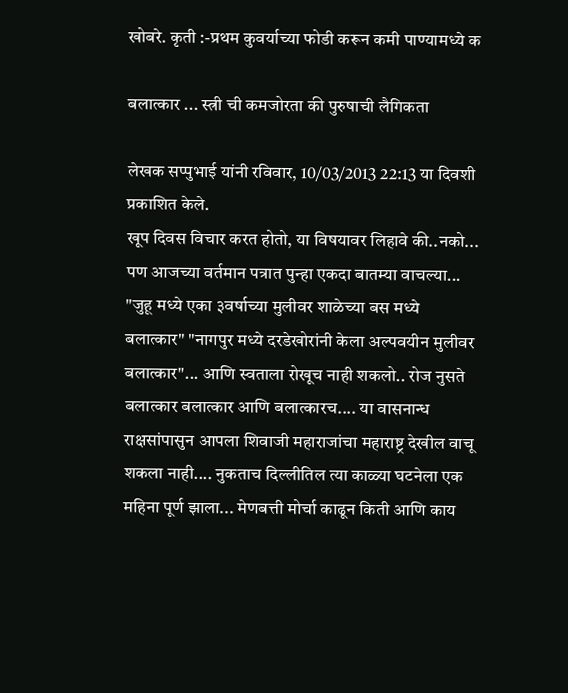खोबरे. कृती :-प्रथम कुवर्याच्या फोडी करून कमी पाण्यामध्ये क

बलात्कार ... स्त्री ची कमजोरता की पुरुषाची लैगिकता

लेखक सप्पुभाई यांनी रविवार, 10/03/2013 22:13 या दिवशी प्रकाशित केले.
खूप दिवस विचार करत होतो, या विषयावर लिहावे की..नको... पण आजच्या वर्तमान पत्रात पुन्हा एकदा बातम्या वाचल्या... "जुहू मध्ये एका ३वर्षाच्या मुलीवर शाळेच्या बस मध्ये बलात्कार" "नागपुर मध्ये दरडेखोरांनी केला अल्पवयीन मुलीवर बलात्कार"... आणि स्वताला रोखूच नाही शकलो.. रोज नुसते बलात्कार बलात्कार आणि बलात्कारच.... या वासनान्ध राक्षसांपासुन आपला शिवाजी महाराजांचा महाराष्ट्र देखील वाचू शकला नाही.... नुकताच दिल्लीतिल त्या काळ्या घटनेला एक महिना पूर्ण झाला... मेणबत्ती मोर्चा काढून किती आणि काय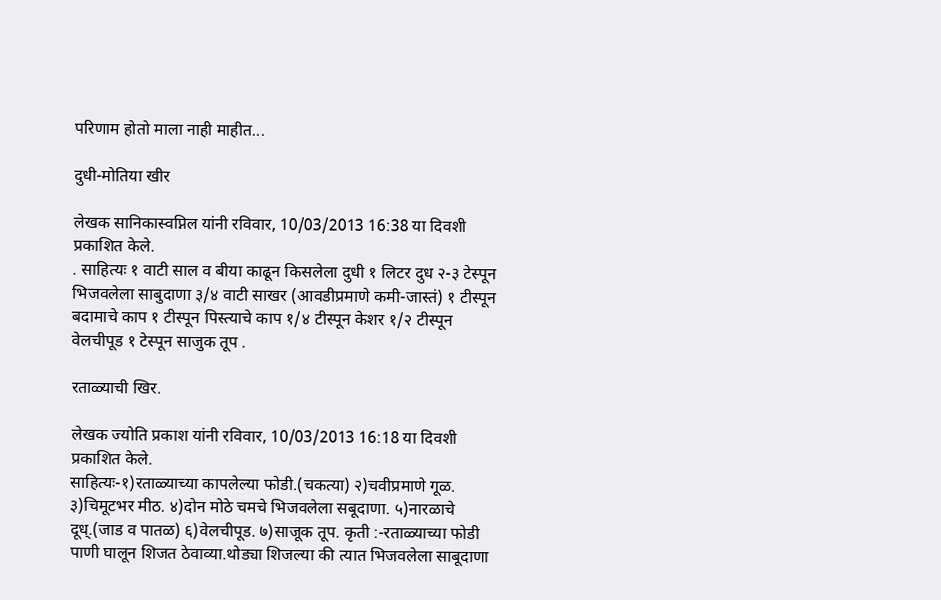परिणाम होतो माला नाही माहीत...

दुधी-मोतिया खीर

लेखक सानिकास्वप्निल यांनी रविवार, 10/03/2013 16:38 या दिवशी प्रकाशित केले.
. साहित्यः १ वाटी साल व बीया काढून किसलेला दुधी १ लिटर दुध २-३ टेस्पून भिजवलेला साबुदाणा ३/४ वाटी साखर (आवडीप्रमाणे कमी-जास्तं) १ टीस्पून बदामाचे काप १ टीस्पून पिस्त्याचे काप १/४ टीस्पून केशर १/२ टीस्पून वेलचीपूड १ टेस्पून साजुक तूप .

रताळ्याची खिर.

लेखक ज्योति प्रकाश यांनी रविवार, 10/03/2013 16:18 या दिवशी प्रकाशित केले.
साहित्यः-१)रताळ्याच्या कापलेल्या फोडी.(चकत्या) २)चवीप्रमाणे गूळ. ३)चिमूटभर मीठ. ४)दोन मोठे चमचे भिजवलेला सबूदाणा. ५)नारळाचे दूध्.(जाड व पातळ) ६)वेलचीपूड. ७)साजूक तूप. कृती :-रताळ्याच्या फोडी पाणी घालून शिजत ठेवाव्या.थोड्या शिजल्या की त्यात भिजवलेला साबूदाणा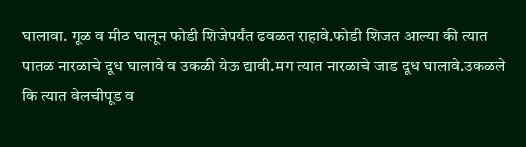घालावा. गूळ व मीठ घालून फोडी शिजेपर्यंत ढवळत राहावे.फोडी शिजत आल्या की त्यात पातळ नारळाचे दूध घालावे व उकळी येऊ द्यावी.मग त्यात नारळाचे जाड दूध घालावे.उकळले कि त्यात वेलचीपूड व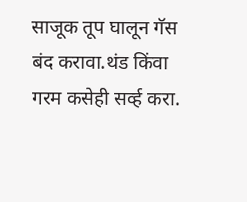साजूक तूप घालून गॅस बंद करावा.थंड किंवा गरम कसेही सर्व्ह करा.